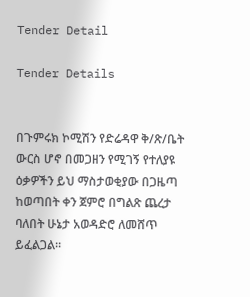Tender Detail

Tender Details


በጉምሩክ ኮሚሽን የድሬዳዋ ቅ/ጽ/ቤት ውርስ ሆኖ በመጋዘን የሚገኝ የተለያዩ ዕቃዎችን ይህ ማስታወቂያው በጋዜጣ ከወጣበት ቀን ጀምሮ በግልጽ ጨረታ ባለበት ሁኔታ አወዳድሮ ለመሸጥ ይፈልጋል።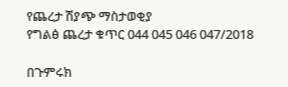የጨረታ ሽያጭ ማስታወቂያ
የግልፅ ጨረታ ቁጥር 044 045 046 047/2018

በጉምሩክ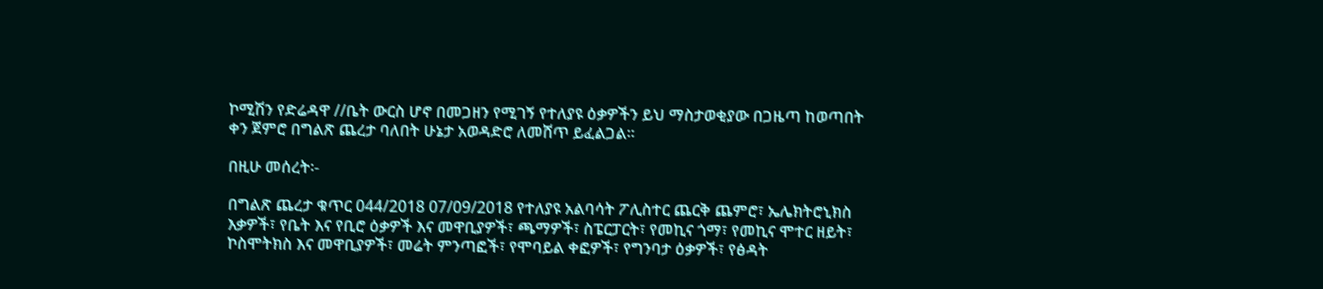ኮሚሽን የድሬዳዋ //ቤት ውርስ ሆኖ በመጋዘን የሚገኝ የተለያዩ ዕቃዎችን ይህ ማስታወቂያው በጋዜጣ ከወጣበት ቀን ጀምሮ በግልጽ ጨረታ ባለበት ሁኔታ አወዳድሮ ለመሸጥ ይፈልጋል።

በዚሁ መሰረት፡-

በግልጽ ጨረታ ቁጥር 044/2018 07/09/2018 የተለያዩ አልባሳት ፖሊስተር ጨርቅ ጨምሮ፣ ኤሌክትሮኒክስ እቃዎች፣ የቤት እና የቢሮ ዕቃዎች እና መዋቢያዎች፣ ጫማዎች፣ ስፔርፓርት፣ የመኪና ጎማ፣ የመኪና ሞተር ዘይት፣ ኮስሞትክስ እና መዋቢያዎች፣ መሬት ምንጣፎች፣ የሞባይል ቀፎዎች፣ የግንባታ ዕቃዎች፣ የፅዳት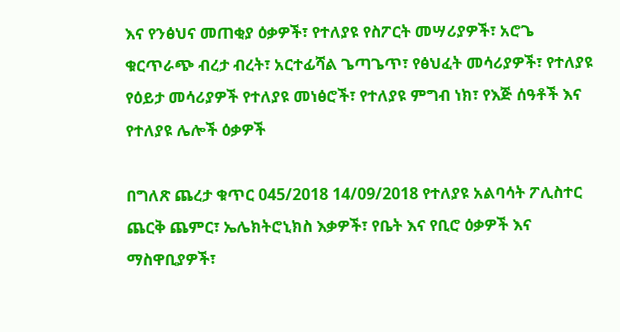እና የንፅህና መጠቂያ ዕቃዎች፣ የተለያዩ የስፖርት መሣሪያዎች፣ አሮጌ ቁርጥራጭ ብረታ ብረት፣ አርተፊሻል ጌጣጌጥ፣ የፅህፈት መሳሪያዎች፣ የተለያዩ የዕይታ መሳሪያዎች የተለያዩ መነፅሮች፣ የተለያዩ ምግብ ነክ፣ የእጅ ሰዓቶች እና የተለያዩ ሌሎች ዕቃዎች

በግለጽ ጨረታ ቁጥር 045/2018 14/09/2018 የተለያዩ አልባሳት ፖሊስተር ጨርቅ ጨምር፣ ኤሌክትሮኒክስ እቃዎች፣ የቤት እና የቢሮ ዕቃዎች እና ማስዋቢያዎች፣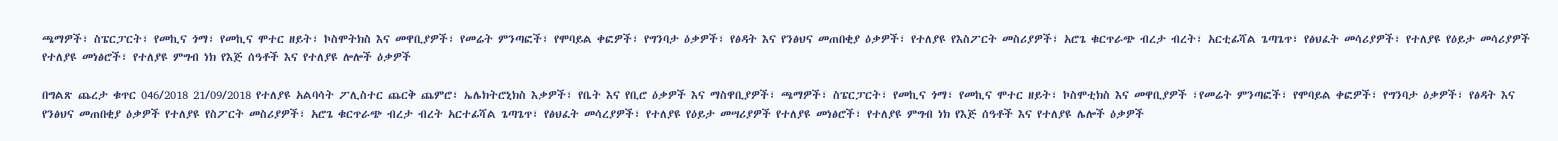ጫማዎች፣ ስፔርፓርት፣ የመኪና ጎማ፣ የመኪና ሞተር ዘይት፣ ኮስሞትክስ እና መዋቢያዎች፣ የመሬት ምንጣፎች፣ የሞባይል ቀፎዎች፣ የግንባታ ዕቃዎች፣ የፅዳት እና የንፅህና መጠበቂያ ዕቃዎች፣ የተለያዩ የእስፖርት መስሪያዎች፣ አሮጌ ቁርጥራጭ ብረታ ብረት፣ አርቲፊሻል ጌጣጌጥ፣ የፅህፈት መሳሪያዎች፣ የተለያዩ የዕይታ መሳሪያዎች የተለያዩ መነፅሮች፣ የተለያዩ ምግብ ነክ የእጅ ሰዓቶች እና የተለያዩ ሎሎች ዕቃዎች

በግልጽ ጨረታ ቁጥር 046/2018 21/09/2018 የተለያዩ አልባሳት ፖሊስተር ጨርቅ ጨምሮ፣ ኤሌክትሮኒክስ እቃዎች፣ የቤት እና የቢሮ ዕቃዎች እና ማስዋቢያዎች፣ ጫማዎች፣ ስፔርፓርት፣ የመኪና ጎማ፣ የመኪና ሞተር ዘይት፣ ኮስሞቲክስ እና መዋቢያዎች ፣የመሬት ምንጣፎች፣ የሞባይል ቀፎዎች፣ የግንባታ ዕቃዎች፣ የፅዳት እና የንፅህና መጠበቂያ ዕቃዎች የተለያዩ የስፖርት መስሪያዎች፣ አሮጌ ቁርጥራጭ ብረታ ብረት አርተፊሻል ጌጣጌጥ፣ የፅህፈት መሳረያዎች፣ የተለያዩ የዕይታ መሣሪያዎች የተለያዩ መነፅሮች፣ የተለያዩ ምግብ ነክ የእጅ ሰዓቶች እና የተለያዩ ሌሎች ዕቃዎች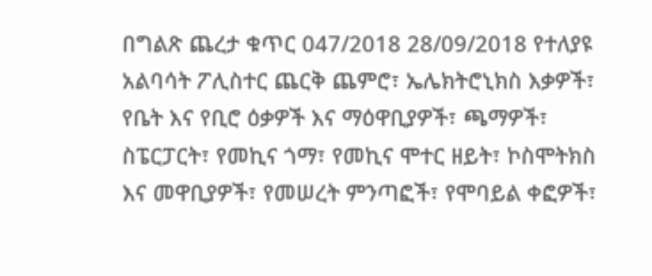በግልጽ ጨረታ ቁጥር 047/2018 28/09/2018 የተለያዩ አልባሳት ፖሊስተር ጨርቅ ጨምሮ፣ ኤሌክትሮኒክስ እቃዎች፣ የቤት እና የቢሮ ዕቃዎች እና ማዕዋቢያዎች፣ ጫማዎች፣ ስፔርፓርት፣ የመኪና ጎማ፣ የመኪና ሞተር ዘይት፣ ኮስሞትክስ እና መዋቢያዎች፣ የመሠረት ምንጣፎች፣ የሞባይል ቀፎዎች፣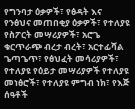የግንባታ ዕቃዎች፣ የፅዳት እና የንፅህና መጠበቂያ ዕቃዎች፣ የተለያዩ የስፖርት መሣሪያዎች፣ አሮጌ ቁርጥራጭ ብረታ ብረት፣ አርተፊሻል ጌጣጌጥ፣ የፅህፈት መሳሪያዎች፣ የተለያዩ የዕይታ መሣሪያዎች የተለያዩ መነፅሮች፣ የተለያዩ ምግብ ነክ፣ የእጅ ሰዓቶች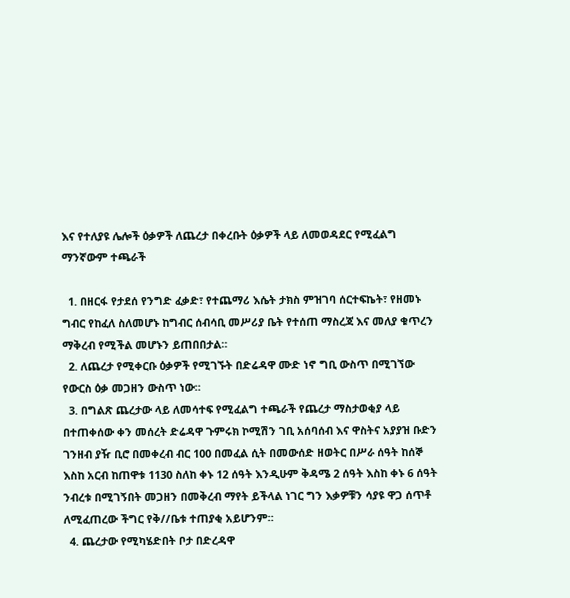እና የተለያዩ ሌሎች ዕቃዎች ለጨረታ በቀረቡት ዕቃዎች ላይ ለመወዳደር የሚፈልግ ማንኛውም ተጫራች

  1. በዘርፋ የታደሰ የንግድ ፈቃድ፣ የተጨማሪ እሴት ታክስ ምዝገባ ሰርተፍኬት፣ የዘመኑ ግብር የከፈለ ስለመሆኑ ከግብር ሰብሳቢ መሥሪያ ቤት የተሰጠ ማስረጃ እና መለያ ቁጥረን ማቅረብ የሚችል መሆኑን ይጠበበታል።
  2. ለጨረታ የሚቀርቡ ዕቃዎች የሚገኙት በድሬዳዋ ሙድ ነኖ ግቢ ውስጥ በሚገኘው የውርስ ዕቃ መጋዘን ውስጥ ነው።
  3. በግልጽ ጨረታው ላይ ለመሳተፍ የሚፈልግ ተጫራች የጨረታ ማስታወቂያ ላይ በተጠቀሰው ቀን መሰረት ድሬዳዋ ጉምሩክ ኮሚሽን ገቢ አሰባሰብ እና ዋስትና አያያዝ ቡድን ገንዘብ ያዥ ቢሮ በመቀረብ ብር 100 በመፈል ሲት በመውሰድ ዘወትር በሥራ ሰዓት ከሰኞ እስከ አርብ ከጠዋቱ 1130 ስለከ ቀኑ 12 ሰዓት እንዲሁም ቅዳሜ 2 ሰዓት እስከ ቀኑ 6 ሰዓት ንብረቱ በሚገኝበት መጋዘን በመቅረብ ማየት ይችላል ነገር ግን እቃዎቹን ሳያዩ ዋጋ ሰጥቶ ለሚፈጠረው ችግር የቅ//ቤቱ ተጠያቂ አይሆንም።
  4. ጨረታው የሚካሄድበት ቦታ በድረዳዋ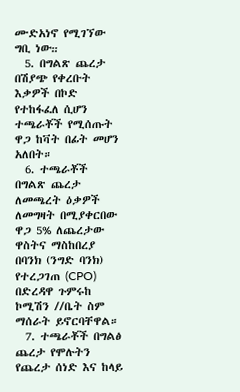ሙድአነኖ የሚገኘው ግቢ ነው᎓᎓
  5. በግልጽ ጨረታ በሽያጭ የቀረቡት እቃዎች በኮድ የተከፋፈለ ሲሆን ተጫራቾች የሚሰጡት ዋጋ ከቫት በፊት መሆን አለበት።
  6. ተጫራቾች በግልጽ ጨረታ ለመጫረት ዕቃዎች ለመግዛት በሚያቀርበው ዋጋ 5% ለጨረታው ዋስትና ማስከበረያ በባንክ (ንግድ ባንክ) የተረጋገጠ (CPO) በድረዳዋ ጉምሩከ ኮሚሽን //ቤት ስም ማሰራት ይኖርባቸዋል።
  7. ተጫራቾች በግልፅ ጨረታ የሞሉትን የጨረታ ሰነድ እና ከላይ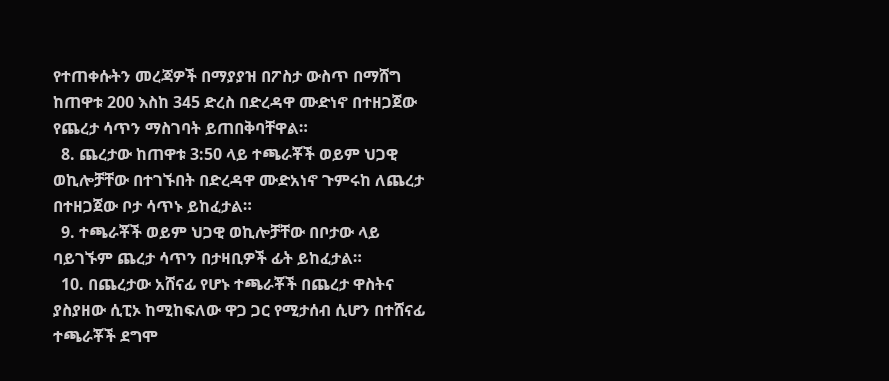የተጠቀሱትን መረጃዎች በማያያዝ በፖስታ ውስጥ በማሸግ ከጠዋቱ 200 እስከ 345 ድረስ በድረዳዋ ሙድነኖ በተዘጋጀው የጨረታ ሳጥን ማስገባት ይጠበቅባቸዋል።
  8. ጨረታው ከጠዋቱ 3:50 ላይ ተጫራቾች ወይም ህጋዊ ወኪሎቻቸው በተገኙበት በድረዳዋ ሙድአነኖ ጉምሩከ ለጨረታ በተዘጋጀው ቦታ ሳጥኑ ይከፈታል።
  9. ተጫራቾች ወይም ህጋዊ ወኪሎቻቸው በቦታው ላይ ባይገኙም ጨረታ ሳጥን በታዛቢዎች ፊት ይከፈታል።
  10. በጨረታው አሸናፊ የሆኑ ተጫራቾች በጨረታ ዋስትና ያስያዘው ሲፒኦ ከሚከፍለው ዋጋ ጋር የሚታሰብ ሲሆን በተሸናፊ ተጫራቾች ደግሞ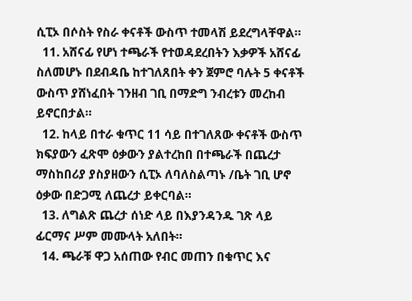ሲፒኦ በሶስት የስራ ቀናቶች ውስጥ ተመላሽ ይደረግላቸዋል።
  11. አሸናፊ የሆነ ተጫራች የተወዳደረበትን እቃዎች አሸናፊ ስለመሆኑ በደብዳቤ ከተገለጸበት ቀን ጀምሮ ባሉት 5 ቀናቶች ውስጥ ያሸነፈበት ገንዘብ ገቢ በማድግ ንብረቱን መረከብ ይኖርበታል።
  12. ከላይ በተራ ቁጥር 11 ሳይ በተገለጸው ቀናቶች ውስጥ ክፍያውን ፈጽሞ ዕቃውን ያልተረከበ በተጫራች በጨረታ ማስከበሪያ ያስያዘውን ሲፒኦ ለባለስልጣኑ /ቤት ገቢ ሆኖ ዕቃው በድጋሚ ለጨረታ ይቀርባል።
  13. ለግልጽ ጨረታ ሰነድ ላይ በእያንዳንዱ ገጽ ላይ ፊርማና ሥም መሙላት አለበት።
  14. ጫራቹ ዋጋ አሰጠው የብር መጠን በቁጥር እና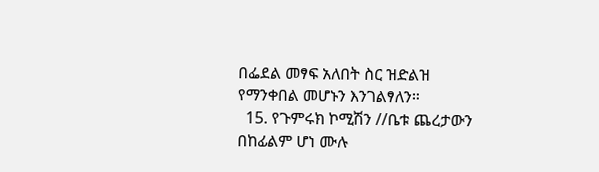በፌደል መፃፍ አለበት ስር ዝድልዝ የማንቀበል መሆኑን እንገልፃለን።
  15. የጉምሩክ ኮሚሽን //ቤቱ ጨረታውን በከፊልም ሆነ ሙሉ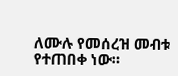ለሙሉ የመሰረዝ መብቱ የተጠበቀ ነው።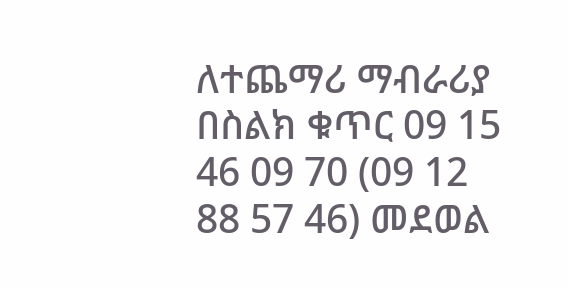ለተጨማሪ ማብራሪያ በስልክ ቁጥር 09 15 46 09 70 (09 12 88 57 46) መደወል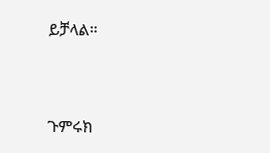ይቻላል።



ጉምሩክ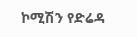ኮሚሽን የድሬዳ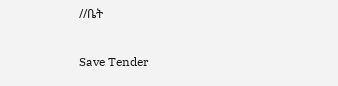//ቤት

Save Tender